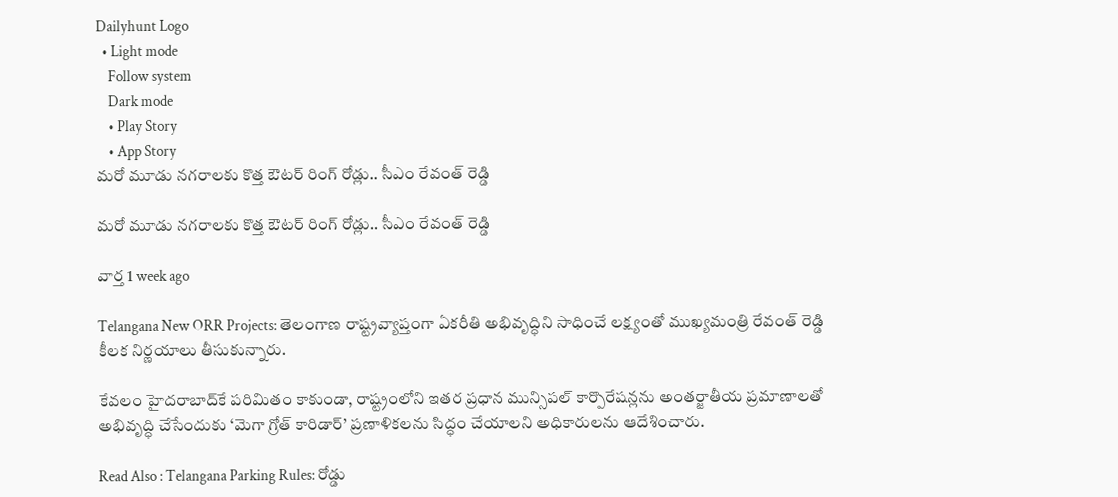Dailyhunt Logo
  • Light mode
    Follow system
    Dark mode
    • Play Story
    • App Story
మరో మూడు నగరాలకు కొత్త ఔటర్ రింగ్ రోడ్లు.. సీఎం రేవంత్ రెడ్డి

మరో మూడు నగరాలకు కొత్త ఔటర్ రింగ్ రోడ్లు.. సీఎం రేవంత్ రెడ్డి

వార్త 1 week ago

Telangana New ORR Projects: తెలంగాణ రాష్ట్రవ్యాప్తంగా ఏకరీతి అభివృద్ధిని సాధించే లక్ష్యంతో ముఖ్యమంత్రి రేవంత్ రెడ్డి కీలక నిర్ణయాలు తీసుకున్నారు.

కేవలం హైదరాబాద్‌కే పరిమితం కాకుండా, రాష్ట్రంలోని ఇతర ప్రధాన మున్సిపల్ కార్పొరేషన్లను అంతర్జాతీయ ప్రమాణాలతో అభివృద్ధి చేసేందుకు ‘మెగా గ్రోత్ కారిడార్’ ప్రణాళికలను సిద్ధం చేయాలని అధికారులను ఆదేశించారు.

Read Also : Telangana Parking Rules: రోడ్డు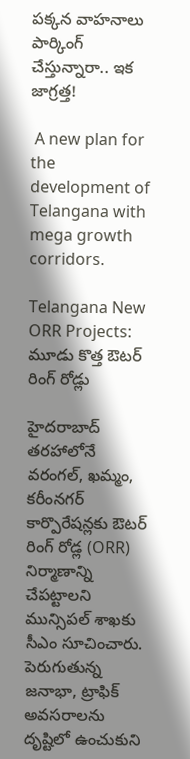పక్కన వాహనాలు పార్కింగ్‌ చేస్తున్నారా.. ఇక జాగ్రత్త!

 A new plan for the development of Telangana with mega growth corridors.

Telangana New ORR Projects: మూడు కొత్త ఔటర్ రింగ్ రోడ్లు

హైదరాబాద్ తరహాలోనే వరంగల్, ఖమ్మం, కరీంనగర్ కార్పొరేషన్లకు ఔటర్ రింగ్ రోడ్ల (ORR) నిర్మాణాన్ని చేపట్టాలని మున్సిపల్ శాఖకు సీఎం సూచించారు. పెరుగుతున్న జనాభా, ట్రాఫిక్ అవసరాలను దృష్టిలో ఉంచుకుని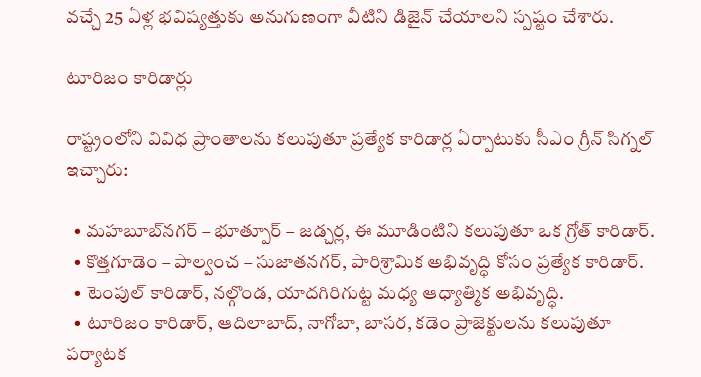వచ్చే 25 ఏళ్ల భవిష్యత్తుకు అనుగుణంగా వీటిని డిజైన్ చేయాలని స్పష్టం చేశారు.

టూరిజం కారిడార్లు

రాష్ట్రంలోని వివిధ ప్రాంతాలను కలుపుతూ ప్రత్యేక కారిడార్ల ఏర్పాటుకు సీఎం గ్రీన్ సిగ్నల్ ఇచ్చారు:

  • మహబూబ్‌నగర్ – భూత్పూర్ – జడ్చర్ల, ఈ మూడింటిని కలుపుతూ ఒక గ్రోత్ కారిడార్.
  • కొత్తగూడెం – పాల్వంచ – సుజాతనగర్, పారిశ్రామిక అభివృద్ధి కోసం ప్రత్యేక కారిడార్.
  • టెంపుల్ కారిడార్, నల్గొండ, యాదగిరిగుట్ట మధ్య ఆధ్యాత్మిక అభివృద్ధి.
  • టూరిజం కారిడార్, ఆదిలాబాద్, నాగోబా, బాసర, కడెం ప్రాజెక్టులను కలుపుతూ పర్యాటక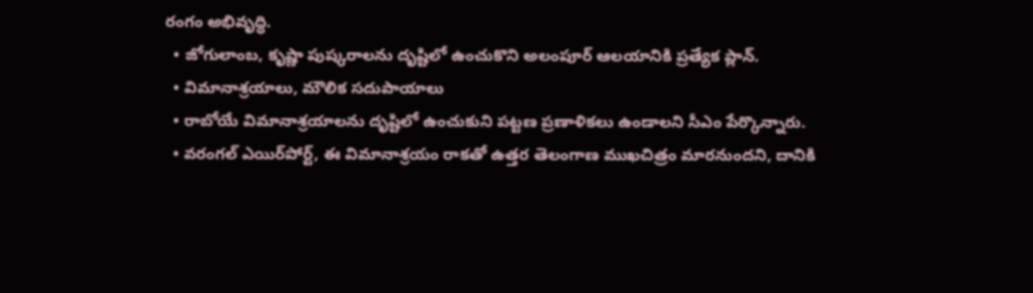రంగం అభివృద్ధి.
  • జోగులాంబ, కృష్ణా పుష్కరాలను దృష్టిలో ఉంచుకొని అలంపూర్ ఆలయానికి ప్రత్యేక ప్లాన్.
  • విమానాశ్రయాలు, మౌలిక సదుపాయాలు
  • రాబోయే విమానాశ్రయాలను దృష్టిలో ఉంచుకుని పట్టణ ప్రణాళికలు ఉండాలని సీఎం పేర్కొన్నారు.
  • వరంగల్ ఎయిర్‌పోర్ట్, ఈ విమానాశ్రయం రాకతో ఉత్తర తెలంగాణ ముఖచిత్రం మారనుందని, దానికి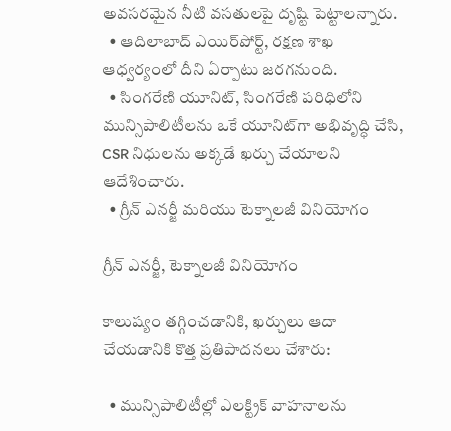అవసరమైన నీటి వసతులపై దృష్టి పెట్టాలన్నారు.
  • ఆదిలాబాద్ ఎయిర్‌పోర్ట్, రక్షణ శాఖ ఆధ్వర్యంలో దీని ఏర్పాటు జరగనుంది.
  • సింగరేణి యూనిట్, సింగరేణి పరిధిలోని మున్సిపాలిటీలను ఒకే యూనిట్‌గా అభివృద్ధి చేసి, CSR నిధులను అక్కడే ఖర్చు చేయాలని ఆదేశించారు.
  • గ్రీన్ ఎనర్జీ మరియు టెక్నాలజీ వినియోగం

గ్రీన్ ఎనర్జీ, టెక్నాలజీ వినియోగం

కాలుష్యం తగ్గించడానికి, ఖర్చులు ఆదా చేయడానికి కొత్త ప్రతిపాదనలు చేశారు:

  • మున్సిపాలిటీల్లో ఎలక్ట్రిక్ వాహనాలను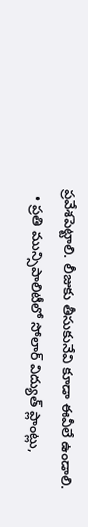ప్రవేశపెట్టాలి. లీజుకు తీసుకునేవి కూడా ఈవీలే ఉండాలి.
  • ప్రతి మున్సిపాలిటీలో సోలార్ విద్యుత్ ప్లాంట్లు,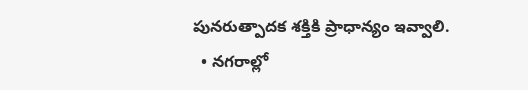పునరుత్పాదక శక్తికి ప్రాధాన్యం ఇవ్వాలి.
  • నగరాల్లో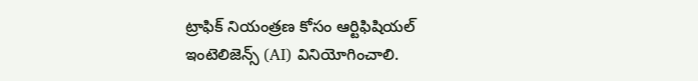ట్రాఫిక్ నియంత్రణ కోసం ఆర్టిఫిషియల్ ఇంటెలిజెన్స్ (AI) వినియోగించాలి.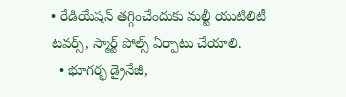• రేడియేషన్ తగ్గించేందుకు మల్టీ యుటిలిటీ టవర్స్, స్మార్ట్ పోల్స్ ఏర్పాటు చేయాలి.
  • భూగర్భ డ్రైనేజీ,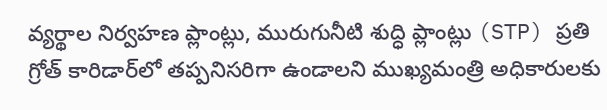వ్యర్థాల నిర్వహణ ప్లాంట్లు, మురుగునీటి శుద్ధి ప్లాంట్లు (STP) ప్రతి గ్రోత్ కారిడార్‌లో తప్పనిసరిగా ఉండాలని ముఖ్యమంత్రి అధికారులకు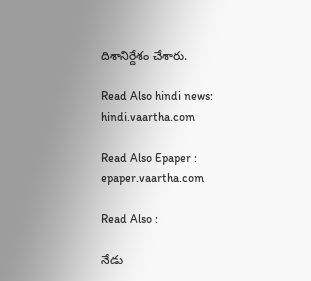దిశానిర్దేశం చేశారు.

Read Also hindi news: hindi.vaartha.com

Read Also Epaper : epaper.vaartha.com

Read Also :

నేడు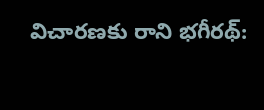విచారణకు రాని భగీరథ్: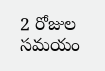2 రోజుల సమయం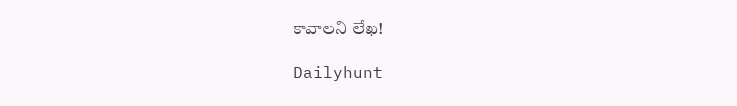కావాలని లేఖ!

Dailyhunt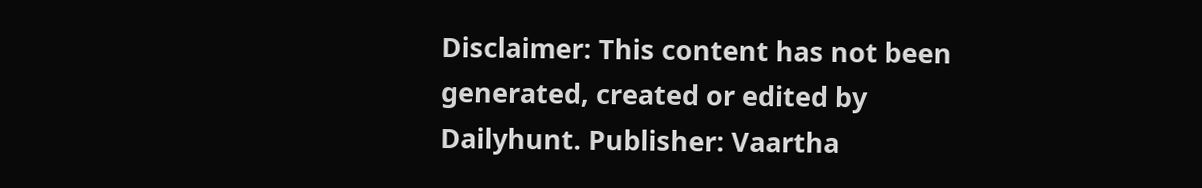Disclaimer: This content has not been generated, created or edited by Dailyhunt. Publisher: Vaartha